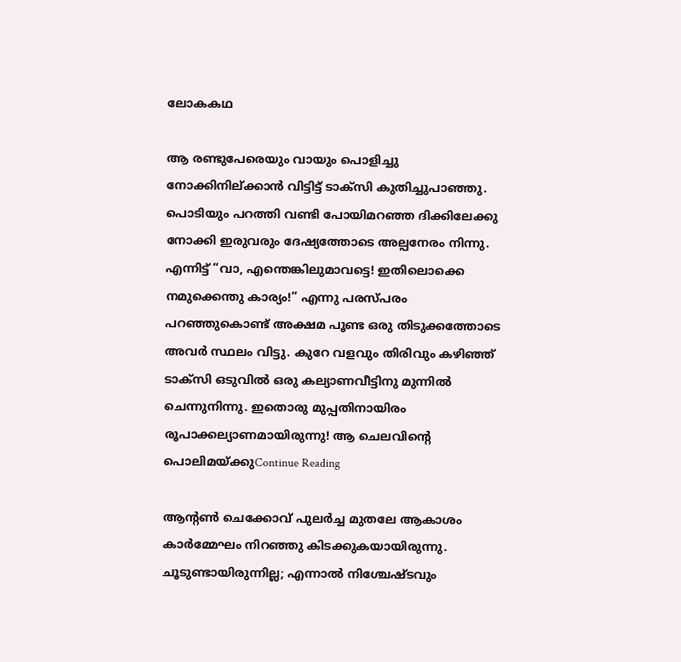ലോകകഥ

ആ രണ്ടുപേരെയും വായും പൊളിച്ചു നോക്കിനില്ക്കാൻ വിട്ടിട്ട് ടാക്സി കുതിച്ചുപാഞ്ഞു. പൊടിയും പറത്തി വണ്ടി പോയിമറഞ്ഞ ദിക്കിലേക്കു നോക്കി ഇരുവരും ദേഷ്യത്തോടെ അല്പനേരം നിന്നു. എന്നിട്ട് “വാ, എന്തെങ്കിലുമാവട്ടെ! ഇതിലൊക്കെ നമുക്കെന്തു കാര്യം!” എന്നു പരസ്പരം പറഞ്ഞുകൊണ്ട് അക്ഷമ പൂണ്ട ഒരു തിടുക്കത്തോടെ അവർ സ്ഥലം വിട്ടു. കുറേ വളവും തിരിവും കഴിഞ്ഞ് ടാക്സി ഒടുവിൽ ഒരു കല്യാണവീട്ടിനു മുന്നിൽ ചെന്നുനിന്നു. ഇതൊരു മുപ്പതിനായിരം രൂപാക്കല്യാണമായിരുന്നു! ആ ചെലവിന്റെ പൊലിമയ്ക്കുContinue Reading

ആന്റൺ ചെക്കോവ് പുലർച്ച മുതലേ ആകാശം കാർമ്മേഘം നിറഞ്ഞു കിടക്കുകയായിരുന്നു. ചൂടുണ്ടായിരുന്നില്ല; എന്നാൽ നിശ്ചേഷ്ടവും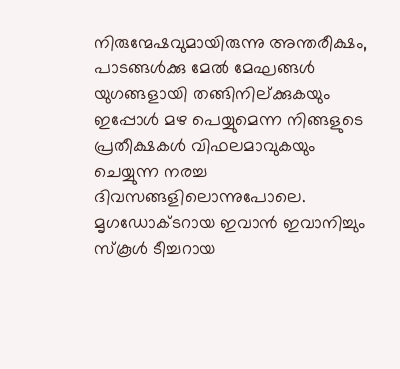നിരുന്മേഷവുമായിരുന്നു അന്തരീക്ഷം, പാടങ്ങൾക്കു മേൽ മേഘങ്ങൾ യുഗങ്ങളായി തങ്ങിനില്ക്കുകയും ഇപ്പോൾ മഴ പെയ്യുമെന്ന നിങ്ങളുടെ പ്രതീക്ഷകൾ വിഫലമാവുകയും ചെയ്യുന്ന നരച്ച ദിവസങ്ങളിലൊന്നുപോലെ. മൃഗഡോക്ടറായ ഇവാൻ ഇവാനിച്ചും സ്കൂൾ ടീച്ചറായ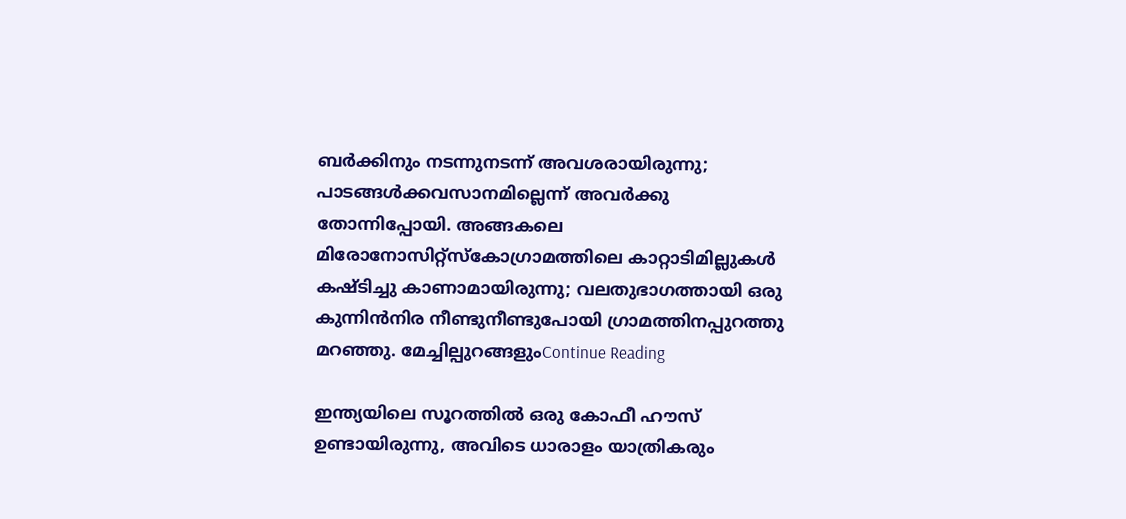ബർക്കിനും നടന്നുനടന്ന് അവശരായിരുന്നു; പാടങ്ങൾക്കവസാനമില്ലെന്ന് അവർക്കു തോന്നിപ്പോയി. അങ്ങകലെ മിരോനോസിറ്റ്സ്കോഗ്രാമത്തിലെ കാറ്റാടിമില്ലുകൾ കഷ്ടിച്ചു കാണാമായിരുന്നു; വലതുഭാഗത്തായി ഒരു കുന്നിൻനിര നീണ്ടുനീണ്ടുപോയി ഗ്രാമത്തിനപ്പുറത്തു മറഞ്ഞു. മേച്ചില്പുറങ്ങളുംContinue Reading

ഇന്ത്യയിലെ സൂറത്തിൽ ഒരു കോഫീ ഹൗസ് ഉണ്ടായിരുന്നു, അവിടെ ധാരാളം യാത്രികരും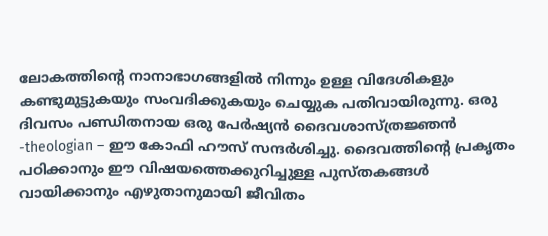ലോകത്തിന്റെ നാനാഭാഗങ്ങളിൽ നിന്നും ഉള്ള വിദേശികളും കണ്ടുമുട്ടുകയും സംവദിക്കുകയും ചെയ്യുക പതിവായിരുന്നു. ഒരു ദിവസം പണ്ഡിതനായ ഒരു പേർഷ്യൻ ദൈവശാസ്ത്രജ്ഞൻ -theologian – ഈ കോഫി ഹൗസ് സന്ദർശിച്ചു. ദൈവത്തിന്റെ പ്രകൃതം പഠിക്കാനും ഈ വിഷയത്തെക്കുറിച്ചുള്ള പുസ്തകങ്ങൾ വായിക്കാനും എഴുതാനുമായി ജീവിതം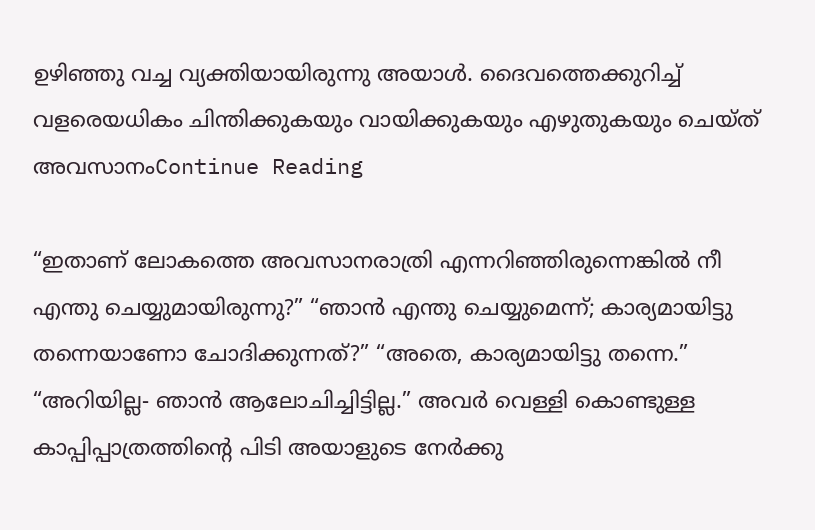ഉഴിഞ്ഞു വച്ച വ്യക്തിയായിരുന്നു അയാൾ. ദൈവത്തെക്കുറിച്ച് വളരെയധികം ചിന്തിക്കുകയും വായിക്കുകയും എഴുതുകയും ചെയ്ത് അവസാനംContinue Reading

“ഇതാണ്‌ ലോകത്തെ അവസാനരാത്രി എന്നറിഞ്ഞിരുന്നെങ്കിൽ നീ എന്തു ചെയ്യുമായിരുന്നു?” “ഞാൻ എന്തു ചെയ്യുമെന്ന്; കാര്യമായിട്ടു തന്നെയാണോ ചോദിക്കുന്നത്?” “അതെ, കാര്യമായിട്ടു തന്നെ.” “അറിയില്ല- ഞാൻ ആലോചിച്ചിട്ടില്ല.” അവർ വെള്ളി കൊണ്ടുള്ള കാപ്പിപ്പാത്രത്തിന്റെ പിടി അയാളുടെ നേർക്കു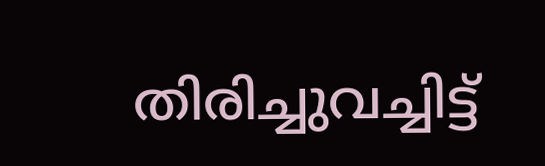തിരിച്ചുവച്ചിട്ട്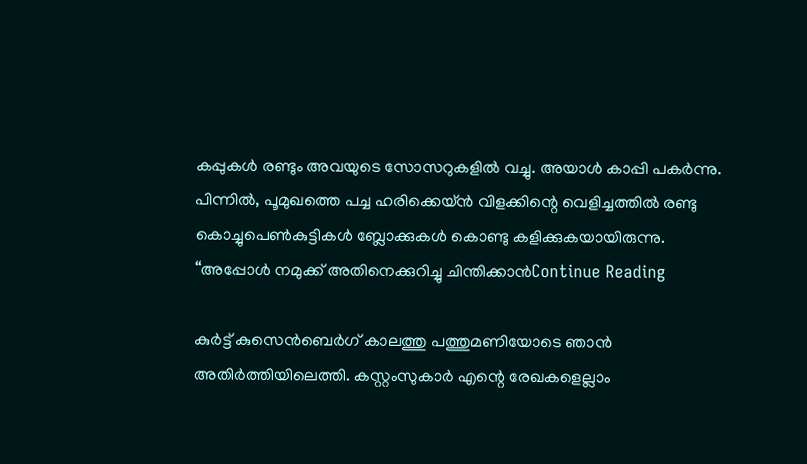കപ്പുകൾ രണ്ടും അവയുടെ സോസറുകളിൽ വച്ചു. അയാൾ കാപ്പി പകർന്നു. പിന്നിൽ, പൂമുഖത്തെ പച്ച ഹരിക്കെയ്ൻ വിളക്കിന്റെ വെളിച്ചത്തിൽ രണ്ടു കൊച്ചുപെൺകുട്ടികൾ ബ്ലോക്കുകൾ കൊണ്ടു കളിക്കുകയായിരുന്നു. “അപ്പോൾ നമുക്ക് അതിനെക്കുറിച്ചു ചിന്തിക്കാൻContinue Reading

കുർട്ട് കുസെൻബെർഗ് കാലത്തു പത്തുമണിയോടെ ഞാൻ അതിർത്തിയിലെത്തി. കസ്റ്റംസുകാർ എന്റെ രേഖകളെല്ലാം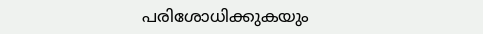പരിശോധിക്കുകയും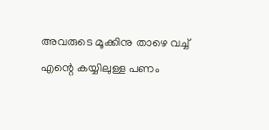അവരുടെ മൂക്കിനു താഴെ വച്ച് എന്റെ കയ്യിലുള്ള പണം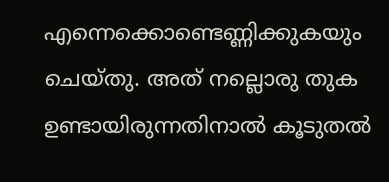എന്നെക്കൊണ്ടെണ്ണിക്കുകയും ചെയ്തു. അത് നല്ലൊരു തുക ഉണ്ടായിരുന്നതിനാൽ കൂടുതൽ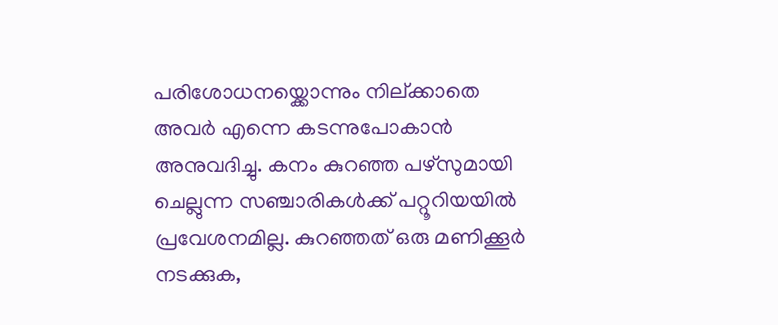പരിശോധനയ്ക്കൊന്നും നില്ക്കാതെ അവർ എന്നെ കടന്നുപോകാൻ അനുവദിച്ചു. കനം കുറഞ്ഞ പഴ്സുമായി ചെല്ലുന്ന സഞ്ചാരികൾക്ക് പറ്റൂറിയയിൽ പ്രവേശനമില്ല. കുറഞ്ഞത് ഒരു മണിക്കൂർ നടക്കുക,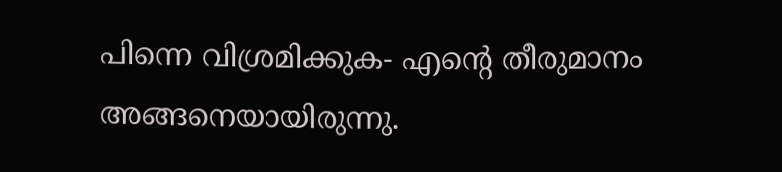പിന്നെ വിശ്രമിക്കുക- എന്റെ തീരുമാനം അങ്ങനെയായിരുന്നു.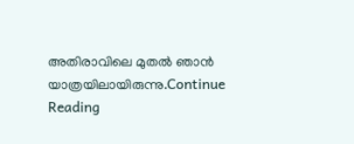അതിരാവിലെ മുതൽ ഞാൻ യാത്രയിലായിരുന്നു.Continue Reading